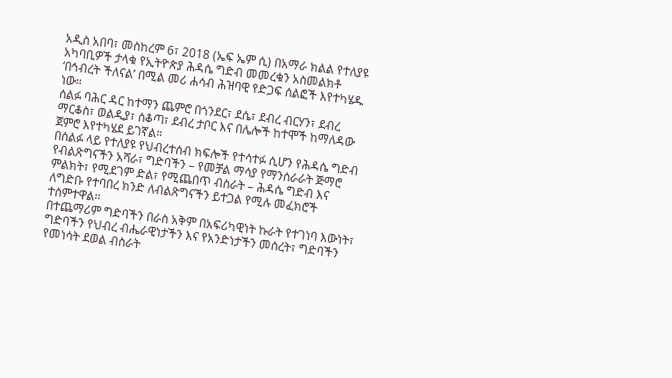አዲስ አበባ፣ መስከረም 6፣ 2018 (ኤፍ ኤም ሲ) በአማራ ክልል የተለያዩ አካባቢዎች ታላቁ የኢትዮጵያ ሕዳሴ ግድብ መመረቁን አስመልክቶ ‘በኅብረት ችለናል’ በሚል መሪ ሐሳብ ሕዝባዊ የድጋፍ ሰልፎች እየተካሄዱ ነው።
ሰልፉ ባሕር ዳር ከተማን ጨምሮ በጎንደር፣ ደሴ፣ ደብረ ብርሃን፣ ደብረ ማርቆስ፣ ወልዲያ፣ ሰቆጣ፣ ደብረ ታቦር እና በሌሎች ከተሞች ከማለዳው ጀምሮ እየተካሄደ ይገኛል።
በሰልፉ ላይ የተለያዩ የህብረተሰብ ክፍሎች የተሳተፉ ሲሆን የሕዳሴ ግድብ የብልጽግናችን አሻራ፣ ግድባችን – የመቻል ማሳያ የማንሰራራት ጅማሮ ምልክት፣ የሚደገም ድል፣ የሚጨበጥ ብስራት – ሕዳሴ ግድብ እና ለግድቡ የተባበረ ክንድ ለብልጽግናችን ይተጋል የሚሉ መፈክሮች ተሰምተዋል።
በተጨማሪም ግድባችን በራስ አቅም በአፍሪካዊነት ኩራት የተገነባ እውነት፣ ግድባችን የህብረ ብሔራዊነታችን እና የአንድነታችን መሰረት፣ ግድባችን የመነሳት ደወል ብስራት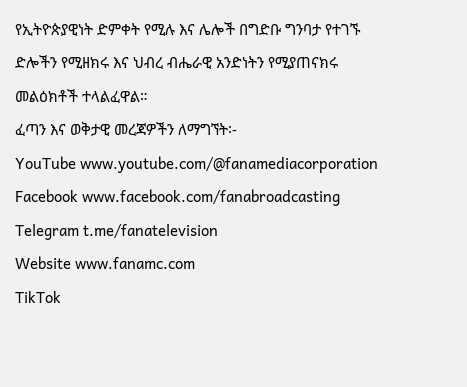የኢትዮጵያዊነት ድምቀት የሚሉ እና ሌሎች በግድቡ ግንባታ የተገኙ ድሎችን የሚዘክሩ እና ህብረ ብሔራዊ አንድነትን የሚያጠናክሩ መልዕክቶች ተላልፈዋል።
ፈጣን እና ወቅታዊ መረጃዎችን ለማግኘት፡-
YouTube www.youtube.com/@fanamediacorporation
Facebook www.facebook.com/fanabroadcasting
Telegram t.me/fanatelevision
Website www.fanamc.com
TikTok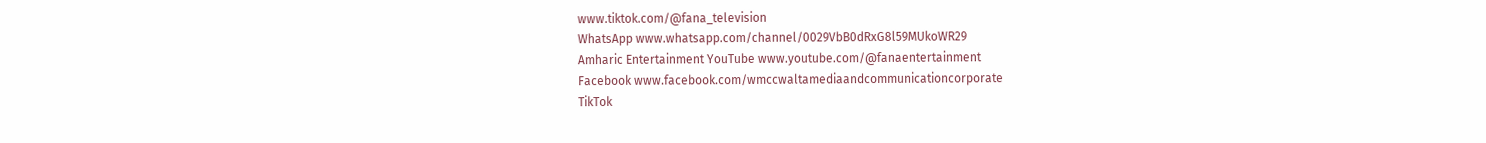www.tiktok.com/@fana_television
WhatsApp www.whatsapp.com/channel/0029VbB0dRxG8l59MUkoWR29
Amharic Entertainment YouTube www.youtube.com/@fanaentertainment
Facebook www.facebook.com/wmccwaltamediaandcommunicationcorporate
TikTok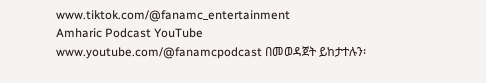www.tiktok.com/@fanamc_entertainment
Amharic Podcast YouTube www.youtube.com/@fanamcpodcast በመወዳጀት ይከታተሉን፡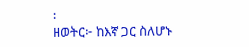፡
ዘወትር፦ ከእኛ ጋር ስለሆኑ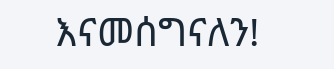እናመሰግናለን!